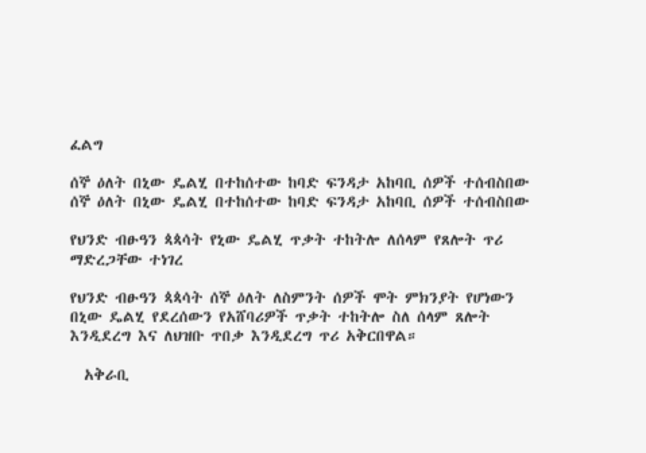ፈልግ

ሰኞ ዕለት በኒው ዴልሂ በተከሰተው ከባድ ፍንዳታ አከባቢ ሰዎች ተሰብስበው  ሰኞ ዕለት በኒው ዴልሂ በተከሰተው ከባድ ፍንዳታ አከባቢ ሰዎች ተሰብስበው

የህንድ ብፁዓን ጳጳሳት የኒው ዴልሂ ጥቃት ተከትሎ ለሰላም የጸሎት ጥሪ ማድረጋቸው ተነገረ

የህንድ ብፁዓን ጳጳሳት ሰኞ ዕለት ለስምንት ሰዎች ሞት ምክንያት የሆነውን በኒው ዴልሂ የደረሰውን የአሸባሪዎች ጥቃት ተከትሎ ስለ ሰላም ጸሎት እንዲደረግ እና ለህዝቡ ጥበቃ እንዲደረግ ጥሪ አቅርበዋል።

  አቅራቢ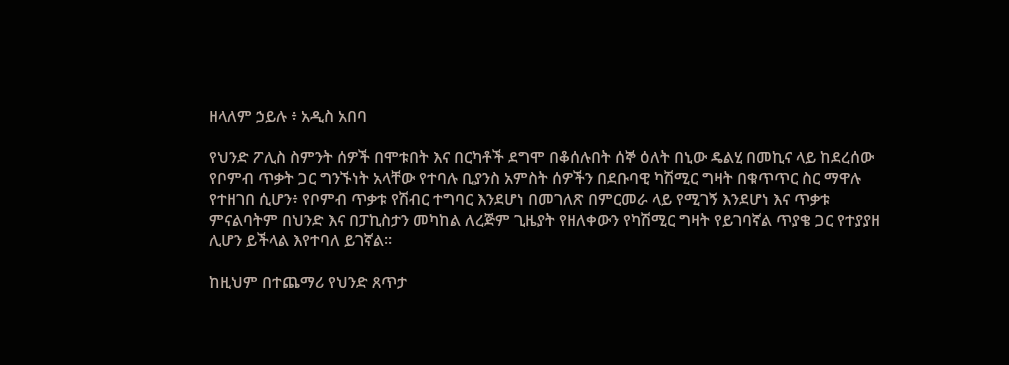ዘላለም ኃይሉ ፥ አዲስ አበባ

የህንድ ፖሊስ ስምንት ሰዎች በሞቱበት እና በርካቶች ደግሞ በቆሰሉበት ሰኞ ዕለት በኒው ዴልሂ በመኪና ላይ ከደረሰው የቦምብ ጥቃት ጋር ግንኙነት አላቸው የተባሉ ቢያንስ አምስት ሰዎችን በደቡባዊ ካሽሚር ግዛት በቁጥጥር ስር ማዋሉ የተዘገበ ሲሆን፥ የቦምብ ጥቃቱ የሽብር ተግባር እንደሆነ በመገለጽ በምርመራ ላይ የሚገኝ እንደሆነ እና ጥቃቱ ምናልባትም በህንድ እና በፓኪስታን መካከል ለረጅም ጊዜያት የዘለቀውን የካሽሚር ግዛት የይገባኛል ጥያቄ ጋር የተያያዘ ሊሆን ይችላል እየተባለ ይገኛል።

ከዚህም በተጨማሪ የህንድ ጸጥታ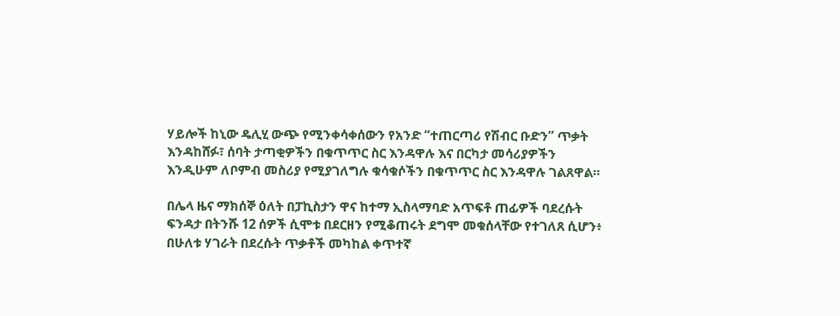ሃይሎች ከኒው ዴሊሂ ውጭ የሚንቀሳቀሰውን የአንድ “ተጠርጣሪ የሽብር ቡድን” ጥቃት እንዳከሸፉ፣ ሰባት ታጣቂዎችን በቁጥጥር ስር እንዳዋሉ እና በርካታ መሳሪያዎችን እንዲሁም ለቦምብ መስሪያ የሚያገለግሉ ቁሳቁሶችን በቁጥጥር ስር እንዳዋሉ ገልጸዋል።

በሌላ ዜና ማክሰኞ ዕለት በፓኪስታን ዋና ከተማ ኢስላማባድ አጥፍቶ ጠፊዎች ባደረሱት ፍንዳታ በትንሹ 12 ሰዎች ሲሞቱ በደርዘን የሚቆጠሩት ደግሞ መቁሰላቸው የተገለጸ ሲሆን፥ በሁለቱ ሃገራት በደረሱት ጥቃቶች መካከል ቀጥተኛ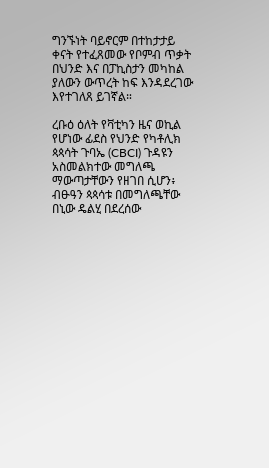ግንኙነት ባይኖርም በተከታታይ ቀናት የተፈጸመው የቦምብ ጥቃት በህንድ እና በፓኪስታን መካከል ያለውን ውጥረት ከፍ እንዳደረገው እየተገለጸ ይገኛል።

ረቡዕ ዕለት የቫቲካን ዜና ወኪል የሆነው ፊደስ የህንድ የካቶሊክ ጳጳሳት ጉባኤ (CBCI) ጉዳዩን አስመልክተው መግለጫ ማውጣታቸውን የዘገበ ሲሆን፥ ብፁዓን ጳጳሳቱ በመግለጫቸው በኒው ዴልሂ በደረሰው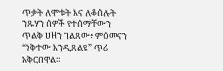ጥቃት ለሞቱት እና ለቆሰሉት ንጹሃን ሰዎች የተሰማቸውን ጥልቅ ሀዘን ገልጸው፥ ምዕመናን “ነቅተው እንዲጸልዩ” ጥሪ አቅርበዋል።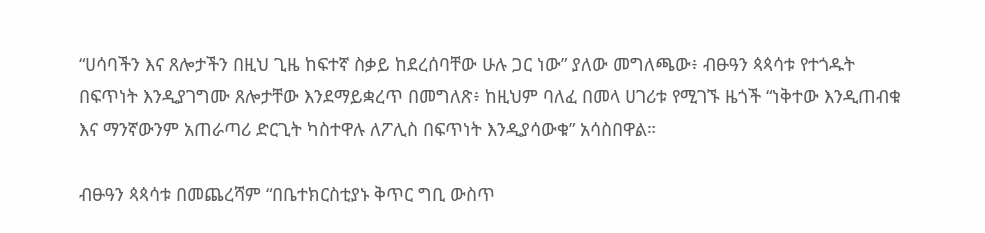“ሀሳባችን እና ጸሎታችን በዚህ ጊዜ ከፍተኛ ስቃይ ከደረሰባቸው ሁሉ ጋር ነው” ያለው መግለጫው፥ ብፁዓን ጳጳሳቱ የተጎዱት በፍጥነት እንዲያገግሙ ጸሎታቸው እንደማይቋረጥ በመግለጽ፥ ከዚህም ባለፈ በመላ ሀገሪቱ የሚገኙ ዜጎች “ነቅተው እንዲጠብቁ እና ማንኛውንም አጠራጣሪ ድርጊት ካስተዋሉ ለፖሊስ በፍጥነት እንዲያሳውቁ” አሳስበዋል።

ብፁዓን ጳጳሳቱ በመጨረሻም “በቤተክርስቲያኑ ቅጥር ግቢ ውስጥ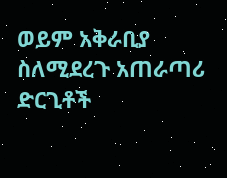ወይም አቅራቢያ ስለሚደረጉ አጠራጣሪ ድርጊቶች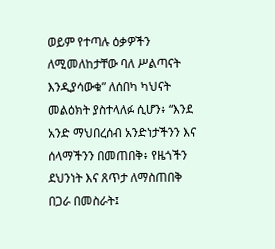ወይም የተጣሉ ዕቃዎችን ለሚመለከታቸው ባለ ሥልጣናት እንዲያሳውቁ” ለሰበካ ካህናት መልዕክት ያስተላለፉ ሲሆን፥ “እንደ አንድ ማህበረሰብ አንድነታችንን እና ሰላማችንን በመጠበቅ፥ የዜጎችን ደህንነት እና ጸጥታ ለማስጠበቅ በጋራ በመስራት፤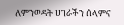ለምንወዳት ሀገራችን ሰላምና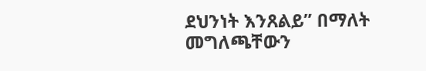ደህንነት እንጸልይ” በማለት መግለጫቸውን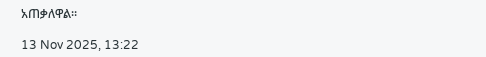አጠቃለዋል።

13 Nov 2025, 13:22